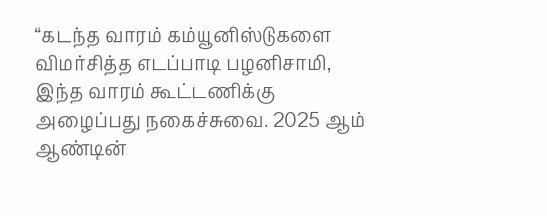“கடந்த வாரம் கம்யூனிஸ்டுகளை விமர்சித்த எடப்பாடி பழனிசாமி, இந்த வாரம் கூட்டணிக்கு அழைப்பது நகைச்சுவை. 2025 ஆம் ஆண்டின்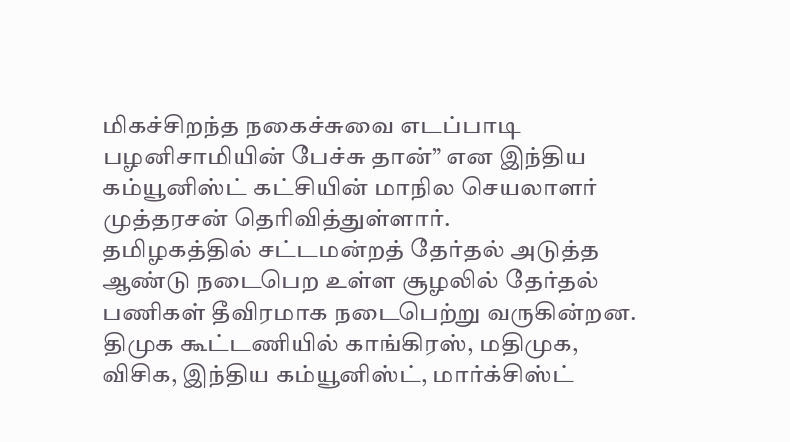மிகச்சிறந்த நகைச்சுவை எடப்பாடி பழனிசாமியின் பேச்சு தான்” என இந்திய கம்யூனிஸ்ட் கட்சியின் மாநில செயலாளர் முத்தரசன் தெரிவித்துள்ளார்.
தமிழகத்தில் சட்டமன்றத் தேர்தல் அடுத்த ஆண்டு நடைபெற உள்ள சூழலில் தேர்தல் பணிகள் தீவிரமாக நடைபெற்று வருகின்றன. திமுக கூட்டணியில் காங்கிரஸ், மதிமுக, விசிக, இந்திய கம்யூனிஸ்ட், மார்க்சிஸ்ட்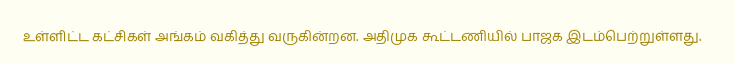உள்ளிட்ட கட்சிகள் அங்கம் வகித்து வருகின்றன. அதிமுக கூட்டணியில் பாஜக இடம்பெற்றுள்ளது.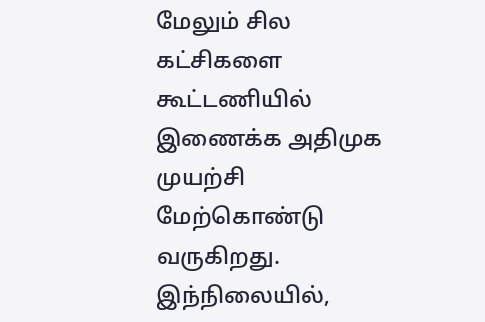மேலும் சில கட்சிகளை கூட்டணியில் இணைக்க அதிமுக முயற்சி மேற்கொண்டு வருகிறது. இந்நிலையில்,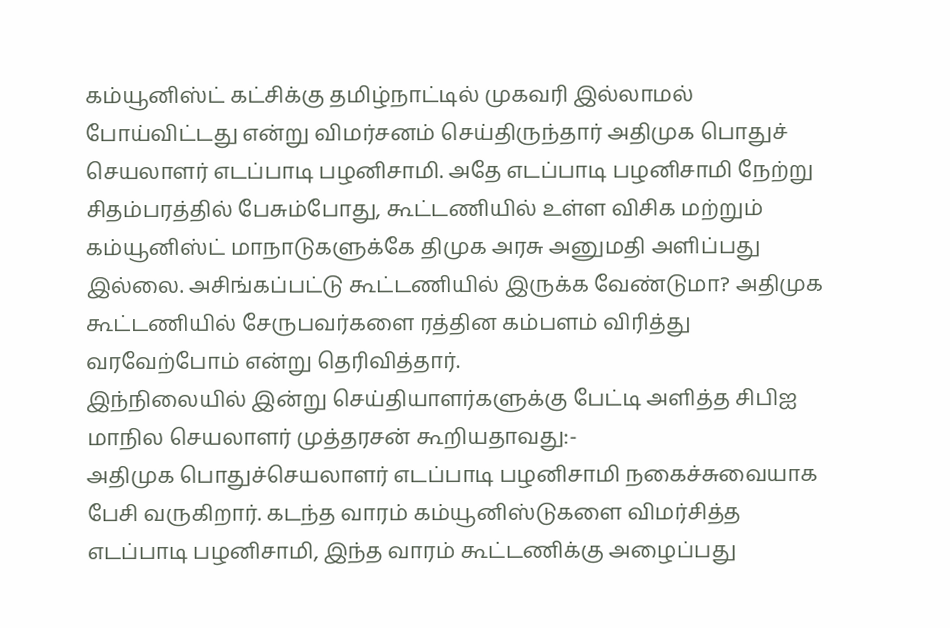கம்யூனிஸ்ட் கட்சிக்கு தமிழ்நாட்டில் முகவரி இல்லாமல் போய்விட்டது என்று விமர்சனம் செய்திருந்தார் அதிமுக பொதுச் செயலாளர் எடப்பாடி பழனிசாமி. அதே எடப்பாடி பழனிசாமி நேற்று சிதம்பரத்தில் பேசும்போது, கூட்டணியில் உள்ள விசிக மற்றும் கம்யூனிஸ்ட் மாநாடுகளுக்கே திமுக அரசு அனுமதி அளிப்பது இல்லை. அசிங்கப்பட்டு கூட்டணியில் இருக்க வேண்டுமா? அதிமுக கூட்டணியில் சேருபவர்களை ரத்தின கம்பளம் விரித்து வரவேற்போம் என்று தெரிவித்தார்.
இந்நிலையில் இன்று செய்தியாளர்களுக்கு பேட்டி அளித்த சிபிஐ மாநில செயலாளர் முத்தரசன் கூறியதாவது:-
அதிமுக பொதுச்செயலாளர் எடப்பாடி பழனிசாமி நகைச்சுவையாக பேசி வருகிறார். கடந்த வாரம் கம்யூனிஸ்டுகளை விமர்சித்த எடப்பாடி பழனிசாமி, இந்த வாரம் கூட்டணிக்கு அழைப்பது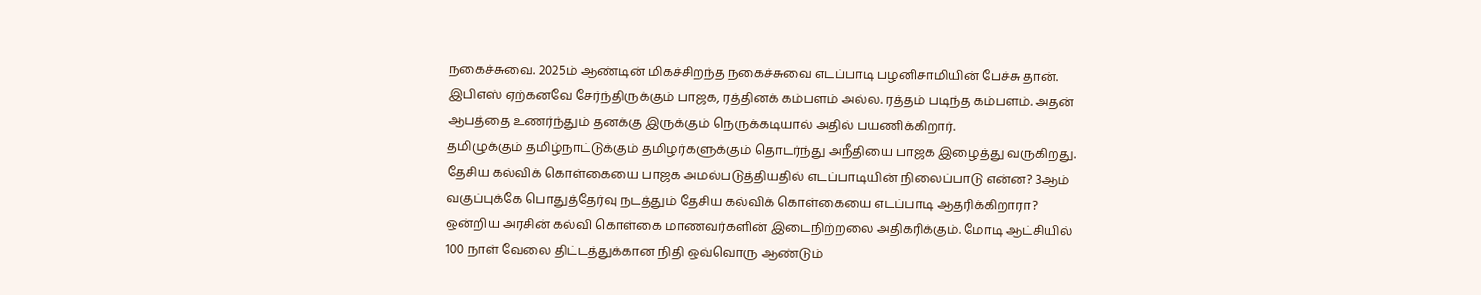நகைச்சுவை. 2025ம் ஆண்டின் மிகச்சிறந்த நகைச்சுவை எடப்பாடி பழனிசாமியின் பேச்சு தான். இபிஎஸ் ஏற்கனவே சேர்ந்திருக்கும் பாஜக, ரத்தினக் கம்பளம் அல்ல. ரத்தம் படிந்த கம்பளம். அதன் ஆபத்தை உணர்ந்தும் தனக்கு இருக்கும் நெருக்கடியால் அதில் பயணிக்கிறார்.
தமிழுக்கும் தமிழ்நாட்டுக்கும் தமிழர்களுக்கும் தொடர்ந்து அநீதியை பாஜக இழைத்து வருகிறது. தேசிய கல்விக் கொள்கையை பாஜக அமல்படுத்தியதில் எடப்பாடியின் நிலைப்பாடு என்ன? 3ஆம் வகுப்புக்கே பொதுத்தேர்வு நடத்தும் தேசிய கல்விக் கொள்கையை எடப்பாடி ஆதரிக்கிறாரா? ஒன்றிய அரசின் கல்வி கொள்கை மாணவர்களின் இடைநிற்றலை அதிகரிக்கும். மோடி ஆட்சியில் 100 நாள் வேலை திட்டத்துக்கான நிதி ஒவ்வொரு ஆண்டும்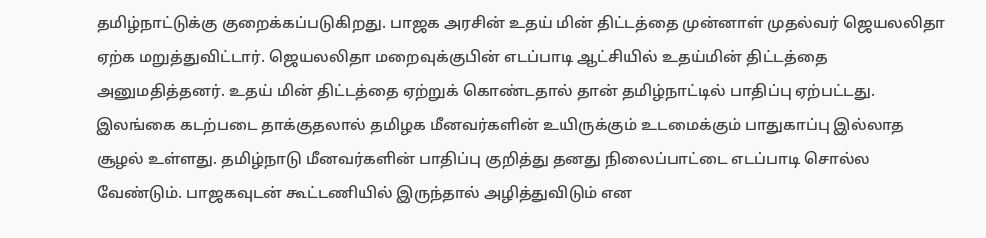தமிழ்நாட்டுக்கு குறைக்கப்படுகிறது. பாஜக அரசின் உதய் மின் திட்டத்தை முன்னாள் முதல்வர் ஜெயலலிதா ஏற்க மறுத்துவிட்டார். ஜெயலலிதா மறைவுக்குபின் எடப்பாடி ஆட்சியில் உதய்மின் திட்டத்தை அனுமதித்தனர். உதய் மின் திட்டத்தை ஏற்றுக் கொண்டதால் தான் தமிழ்நாட்டில் பாதிப்பு ஏற்பட்டது.
இலங்கை கடற்படை தாக்குதலால் தமிழக மீனவர்களின் உயிருக்கும் உடமைக்கும் பாதுகாப்பு இல்லாத சூழல் உள்ளது. தமிழ்நாடு மீனவர்களின் பாதிப்பு குறித்து தனது நிலைப்பாட்டை எடப்பாடி சொல்ல வேண்டும். பாஜகவுடன் கூட்டணியில் இருந்தால் அழித்துவிடும் என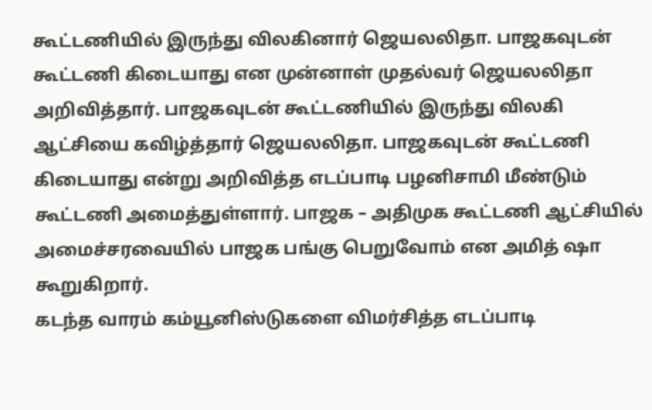கூட்டணியில் இருந்து விலகினார் ஜெயலலிதா. பாஜகவுடன் கூட்டணி கிடையாது என முன்னாள் முதல்வர் ஜெயலலிதா அறிவித்தார். பாஜகவுடன் கூட்டணியில் இருந்து விலகி ஆட்சியை கவிழ்த்தார் ஜெயலலிதா. பாஜகவுடன் கூட்டணி கிடையாது என்று அறிவித்த எடப்பாடி பழனிசாமி மீண்டும் கூட்டணி அமைத்துள்ளார். பாஜக – அதிமுக கூட்டணி ஆட்சியில் அமைச்சரவையில் பாஜக பங்கு பெறுவோம் என அமித் ஷா கூறுகிறார்.
கடந்த வாரம் கம்யூனிஸ்டுகளை விமர்சித்த எடப்பாடி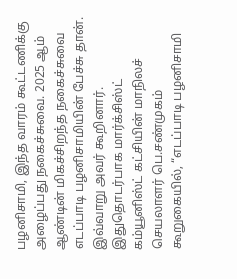பழனிசாமி, இந்த வாரம் கூட்டணிக்கு அழைப்பது நகைச்சுவை. 2025 ஆம் ஆண்டின் மிகச்சிறந்த நகைச்சுவை எடப்பாடி பழனிசாமியின் பேச்சு தான். இவ்வாறு அவர் கூறினார்.
இதுதொடர்பாக மார்க்சிஸ்ட் கம்யூனிஸ்ட் கட்சியின் மாநிலச் செயலாளர் பெ.சண்முகம் கூறுகையில், “எடப்பாடி பழனிசாமி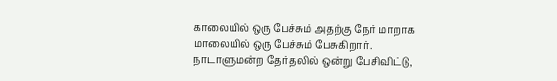காலையில் ஒரு பேச்சும் அதற்கு நேர் மாறாக மாலையில் ஒரு பேச்சும் பேசுகிறார். நாடாளுமன்ற தேர்தலில் ஒன்று பேசிவிட்டு,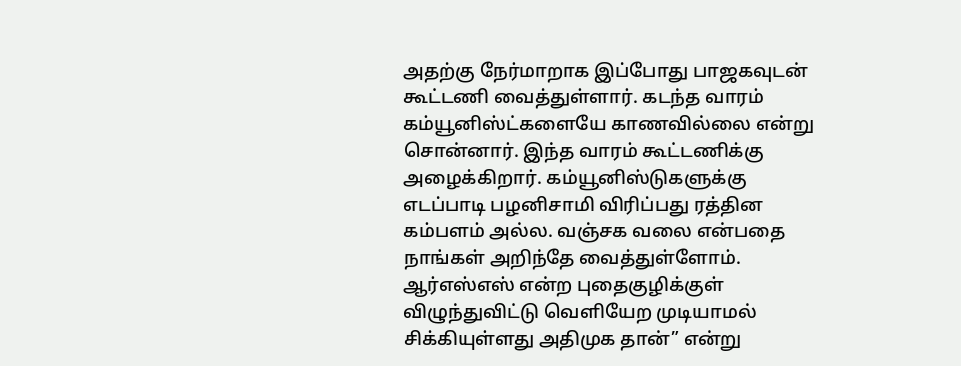அதற்கு நேர்மாறாக இப்போது பாஜகவுடன் கூட்டணி வைத்துள்ளார். கடந்த வாரம் கம்யூனிஸ்ட்களையே காணவில்லை என்று சொன்னார். இந்த வாரம் கூட்டணிக்கு அழைக்கிறார். கம்யூனிஸ்டுகளுக்கு எடப்பாடி பழனிசாமி விரிப்பது ரத்தின கம்பளம் அல்ல. வஞ்சக வலை என்பதை நாங்கள் அறிந்தே வைத்துள்ளோம். ஆர்எஸ்எஸ் என்ற புதைகுழிக்குள் விழுந்துவிட்டு வெளியேற முடியாமல் சிக்கியுள்ளது அதிமுக தான்” என்று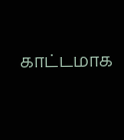காட்டமாக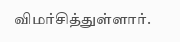விமர்சித்துள்ளார்.